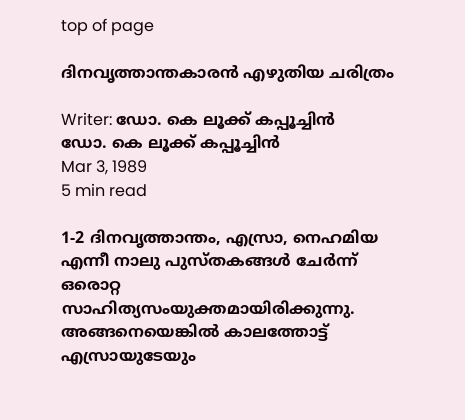top of page

ദിനവൃത്താന്തകാരൻ എഴുതിയ ചരിത്രം

Writer: ഡോ. കെ ലൂക്ക് കപ്പൂച്ചിൻ
ഡോ. കെ ലൂക്ക് കപ്പൂച്ചിൻ
Mar 3, 1989
5 min read

1-2 ദിനവൃത്താന്തം, എസ്രാ, നെഹമിയ എന്നീ നാലു പുസ്തകങ്ങൾ ചേർന്ന് ഒരൊറ്റ സാഹിത്യസംയുക്തമായിരിക്കുന്നു. അങ്ങനെയെങ്കിൽ കാലത്തോട്ട് എസ്രായുടേയും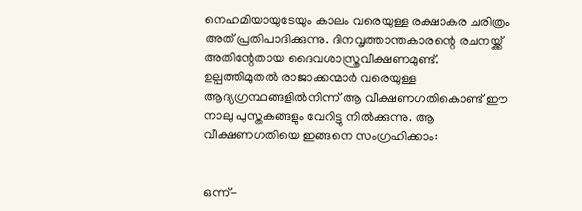നെഹമിയായുടേയും കാലം വരെയുള്ള രക്ഷാകര ചരിത്രം അത് പ്രതിപാദിക്കുന്നു. ദിനവൃത്താന്തകാരന്റെ രചനയ്ക്ക് അതിന്റേതായ ദൈവശാസ്ത്രവീക്ഷണമുണ്ട്. ഉല്പത്തിമുതൽ രാജാക്കന്മാർ വരെയുള്ള ആദ്യഗ്രന്ഥങ്ങളിൽനിന്ന് ആ വീക്ഷണഗതികൊണ്ട് ഈ നാലു പുസ്തകങ്ങളും വേറിട്ടു നിൽക്കുന്നു. ആ വീക്ഷണഗതിയെ ഇങ്ങനെ സംഗ്രഹിക്കാം:


ഒന്ന്-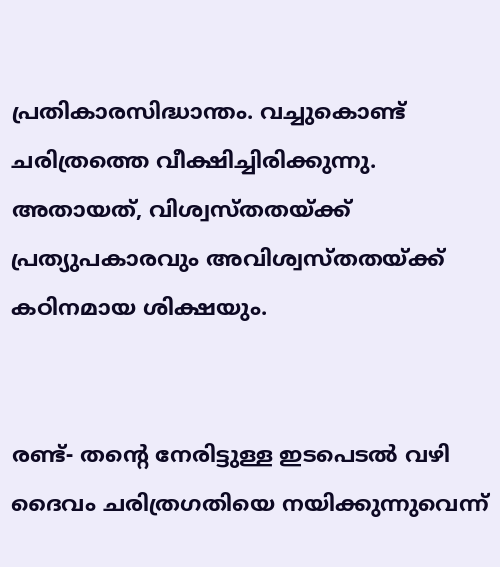പ്രതികാരസിദ്ധാന്തം. വച്ചുകൊണ്ട് ചരിത്രത്തെ വീക്ഷിച്ചിരിക്കുന്നു. അതായത്, വിശ്വസ്തതയ്ക്ക് പ്രത്യുപകാരവും അവിശ്വസ്തതയ്ക്ക് കഠിനമായ ശിക്ഷയും.


രണ്ട്- തന്റെ നേരിട്ടുള്ള ഇടപെടൽ വഴി ദൈവം ചരിത്രഗതിയെ നയിക്കുന്നുവെന്ന്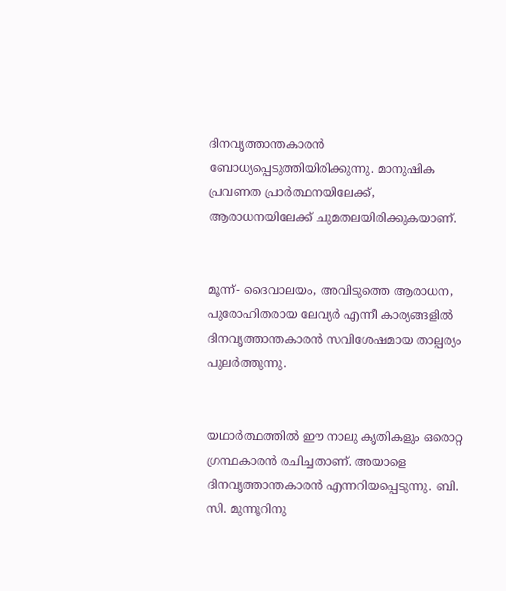ദിനവൃത്താന്തകാരൻ ബോധ്യപ്പെടുത്തിയിരിക്കുന്നു. മാനുഷിക പ്രവണത പ്രാർത്ഥനയിലേക്ക്, ആരാധനയിലേക്ക് ചുമതലയിരിക്കുകയാണ്.


മൂന്ന്- ദൈവാലയം, അവിടുത്തെ ആരാധന, പുരോഹിതരായ ലേവ്യർ എന്നീ കാര്യങ്ങളിൽ ദിനവൃത്താന്തകാരൻ സവിശേഷമായ താല്പര്യം പുലർത്തുന്നു.


യഥാർത്ഥത്തിൽ ഈ നാലു കൃതികളും ഒരൊറ്റ ഗ്രന്ഥകാരൻ രചിച്ചതാണ്. അയാളെ ദിനവൃത്താന്തകാരൻ എന്നറിയപ്പെടുന്നു. ബി. സി. മുന്നൂറിനു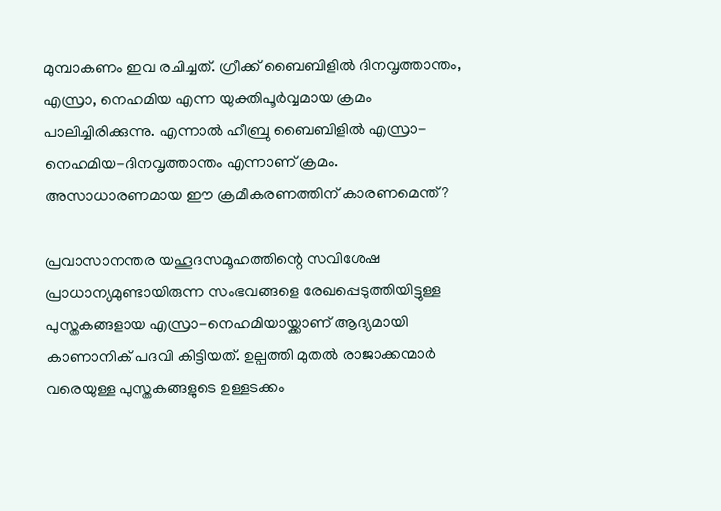മുമ്പാകണം ഇവ രചിച്ചത്. ഗ്രീക്ക് ബൈബിളിൽ ദിനവൃത്താന്തം, എസ്രാ, നെഹമിയ എന്ന യുക്തിപൂർവ്വമായ ക്രമം പാലിച്ചിരിക്കുന്നു. എന്നാൽ ഹീബ്രു ബൈബിളിൽ എസ്രാ-നെഹമിയ-ദിനവൃത്താന്തം എന്നാണ് ക്രമം. അസാധാരണമായ ഈ ക്രമീകരണത്തിന് കാരണമെന്ത്?

പ്രവാസാനന്തര യഹൂദസമൂഹത്തിന്റെ സവിശേഷ പ്രാധാന്യമുണ്ടായിരുന്ന സംഭവങ്ങളെ രേഖപ്പെടുത്തിയിട്ടുള്ള പുസ്തകങ്ങളായ എസ്രാ-നെഹമിയായ്ക്കാണ് ആദ്യമായി കാണാനിക് പദവി കിട്ടിയത്. ഉല്പത്തി മുതൽ രാജാക്കന്മാർ വരെയുള്ള പുസ്തകങ്ങളുടെ ഉള്ളടക്കം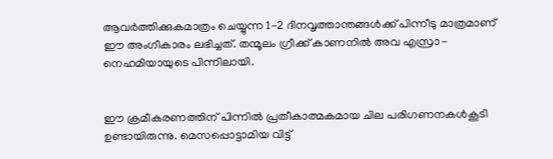ആവർത്തിക്കുകമാത്രം ചെയ്യുന്ന 1-2 ദിനവൃത്താന്തങ്ങൾക്ക് പിന്നീടു മാത്രമാണ് ഈ അംഗീകാരം ലഭിച്ചത്. തന്മൂലം ഗ്രീക്ക് കാണനിൽ അവ എസ്രാ-നെഹമിയായുടെ പിന്നിലായി.


ഈ ക്രമീകരണത്തിന് പിന്നിൽ പ്രതീകാത്മകമായ ചില പരിഗണനകൾകൂടി ഉണ്ടായിരുന്നു. മെസപ്പൊട്ടാമിയ വിട്ട്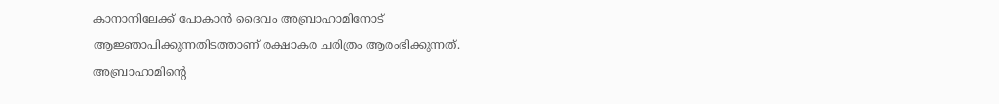കാനാനിലേക്ക് പോകാൻ ദൈവം അബ്രാഹാമിനോട് ആജ്ഞാപിക്കുന്നതിടത്താണ് രക്ഷാകര ചരിത്രം ആരംഭിക്കുന്നത്. അബ്രാഹാമിന്റെ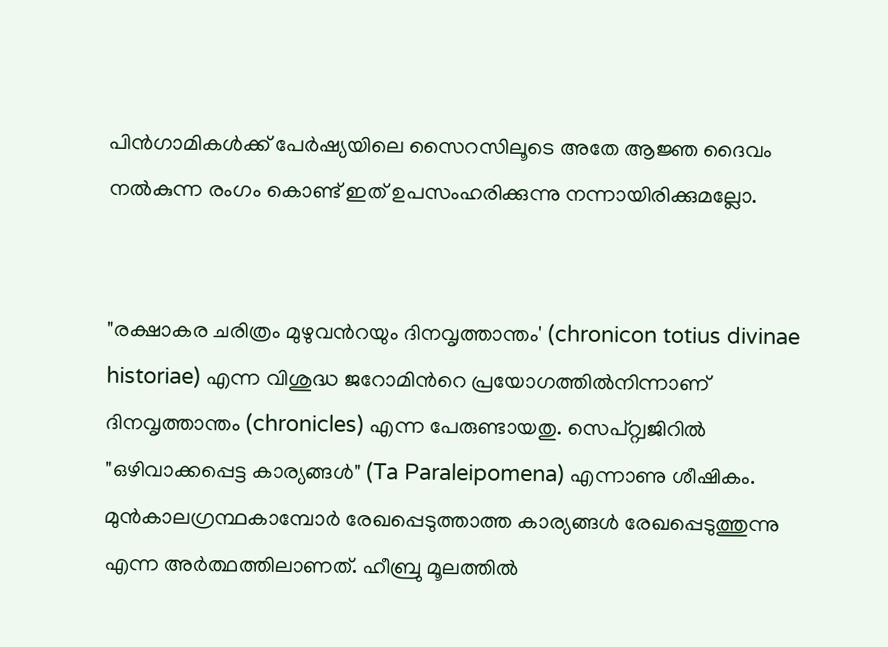പിൻഗാമികൾക്ക് പേർഷ്യയിലെ സൈറസിലൂടെ അതേ ആജ്ഞ ദൈവം നൽകുന്ന രംഗം കൊണ്ട് ഇത് ഉപസംഹരിക്കുന്നു നന്നായിരിക്കുമല്ലോ.


"രക്ഷാകര ചരിത്രം മുഴുവൻറയും ദിനവൃത്താന്തം' (chronicon totius divinae historiae) എന്ന വിശുദ്ധ ജറോമിൻറെ പ്രയോഗത്തിൽനിന്നാണ് ദിനവൃത്താന്തം (chronicles) എന്ന പേരുണ്ടായതു. സെപ്റ്റ്വജിറിൽ "ഒഴിവാക്കപ്പെട്ട കാര്യങ്ങൾ" (Ta Paraleipomena) എന്നാണു ശീഷികം. മുൻകാലഗ്രന്ഥകാമ്പോർ രേഖപ്പെടുത്താത്ത കാര്യങ്ങൾ രേഖപ്പെടുത്തുന്നു എന്ന അർത്ഥത്തിലാണത്. ഹീബ്രു മൂലത്തിൽ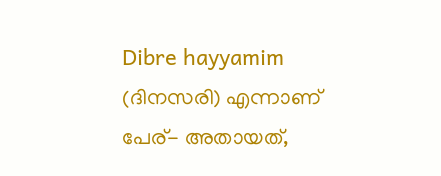Dibre hayyamim (ദിനസരി) എന്നാണ് പേര്- അതായത്,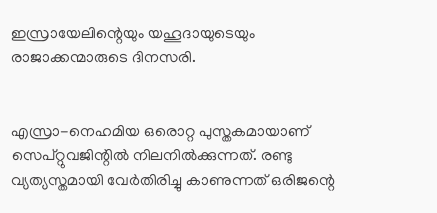ഇസ്രായേലിന്റെയും യഹൂദായുടെയും രാജാക്കന്മാരുടെ ദിനസരി.


എസ്രാ-നെഹമിയ ഒരൊറ്റ പുസ്തകമായാണ് സെപ്റ്റുവജിന്റിൽ നിലനിൽക്കുന്നത്. രണ്ടു വ്യത്യസ്തമായി വേർതിരിച്ചു കാണുന്നത് ഒരിജന്റെ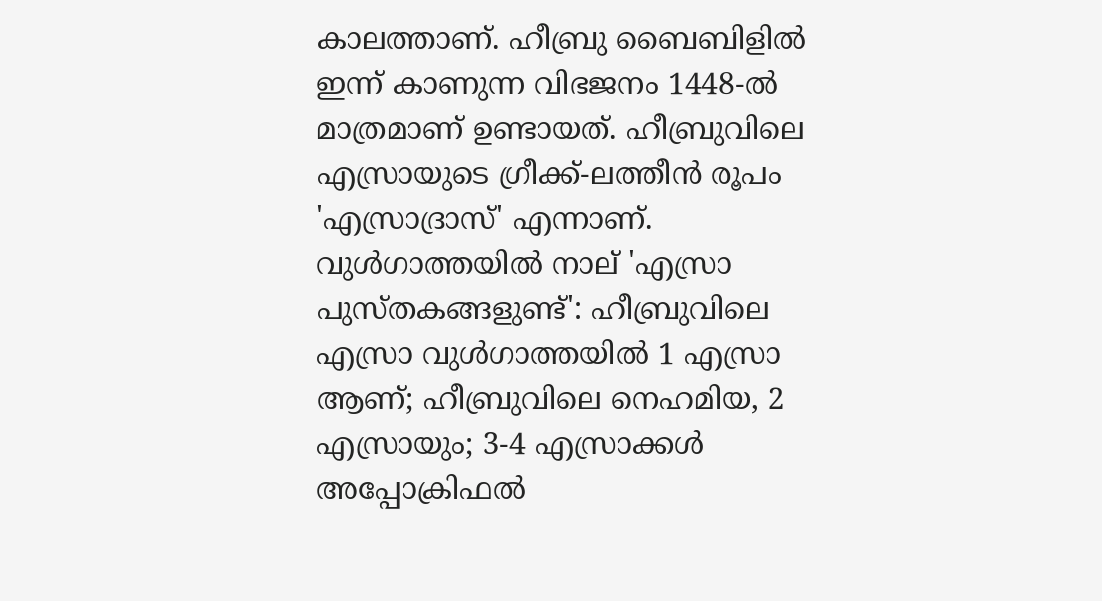കാലത്താണ്. ഹീബ്രു ബൈബിളിൽ ഇന്ന് കാണുന്ന വിഭജനം 1448-ൽ മാത്രമാണ് ഉണ്ടായത്. ഹീബ്രുവിലെ എസ്രായുടെ ഗ്രീക്ക്-ലത്തീൻ രൂപം 'എസ്രാദ്രാസ്' എന്നാണ്. വുൾഗാത്തയിൽ നാല് 'എസ്രാ പുസ്തകങ്ങളുണ്ട്': ഹീബ്രുവിലെ എസ്രാ വുൾഗാത്തയിൽ 1 എസ്രാ ആണ്; ഹീബ്രുവിലെ നെഹമിയ, 2 എസ്രായും; 3-4 എസ്രാക്കൾ അപ്പോക്രിഫൽ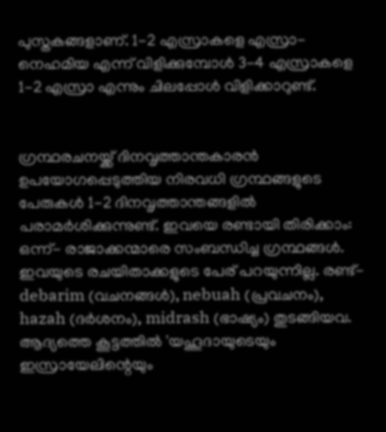പുസ്തകങ്ങളാണ്. 1-2 എസ്രാകളെ എസ്രാ-നെഹമിയ എന്ന് വിളിക്കുമ്പോൾ 3-4 എസ്രാകളെ 1-2 എസ്രാ എന്നും ചിലപ്പോൾ വിളിക്കാറുണ്ട്.


ഗ്രന്ഥരചനയ്ക്ക് ദിനവൃത്താന്തകാരൻ ഉപയോഗപ്പെടുത്തിയ നിരവധി ഗ്രന്ഥങ്ങളുടെ പേരുകൾ 1-2 ദിനവൃത്താന്തങ്ങളിൽ പരാമർശിക്കുന്നുണ്ട്. ഇവയെ രണ്ടായി തിരിക്കാം: ഒന്ന്- രാജാക്കന്മാരെ സംബന്ധിച്ച ഗ്രന്ഥങ്ങൾ. ഇവയുടെ രചയിതാക്കളുടെ പേര് പറയുന്നില്ല. രണ്ട്-debarim (വചനങ്ങൾ), nebuah (പ്രവചനം), hazah (ദർശനം), midrash (ഭാഷ്യം) തുടങ്ങിയവ. ആദ്യത്തെ കൂട്ടത്തിൽ 'യഹൂദായുടെയും ഇസ്രായേലിന്റെയും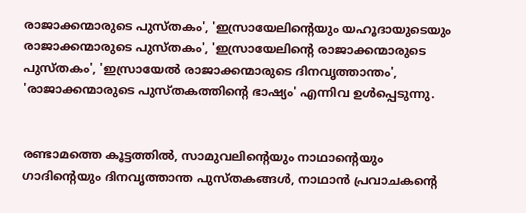രാജാക്കന്മാരുടെ പുസ്തകം', 'ഇസ്രായേലിന്റെയും യഹൂദായുടെയും രാജാക്കന്മാരുടെ പുസ്തകം', 'ഇസ്രായേലിന്റെ രാജാക്കന്മാരുടെ പുസ്തകം', 'ഇസ്രായേൽ രാജാക്കന്മാരുടെ ദിനവൃത്താന്തം', 'രാജാക്കന്മാരുടെ പുസ്തകത്തിന്റെ ഭാഷ്യം' എന്നിവ ഉൾപ്പെടുന്നു.


രണ്ടാമത്തെ കൂട്ടത്തിൽ, സാമുവലിന്റെയും നാഥാന്റെയും ഗാദിന്റെയും ദിനവൃത്താന്ത പുസ്തകങ്ങൾ, നാഥാൻ പ്രവാചകന്റെ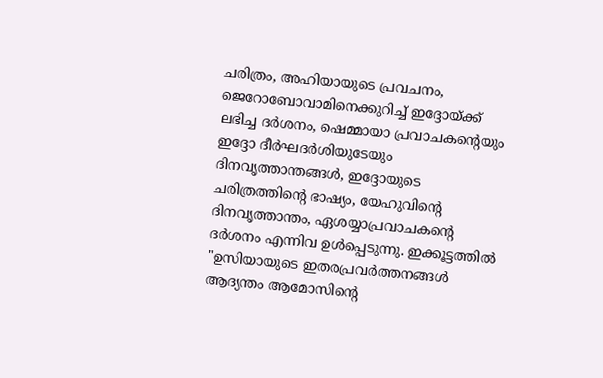ചരിത്രം, അഹിയായുടെ പ്രവചനം, ജെറോബോവാമിനെക്കുറിച്ച് ഇദ്ദോയ്ക്ക് ലഭിച്ച ദർശനം, ഷെമ്മായാ പ്രവാചകന്റെയും ഇദ്ദോ ദീർഘദർശിയുടേയും ദിനവൃത്താന്തങ്ങൾ, ഇദ്ദോയുടെ ചരിത്രത്തിന്റെ ഭാഷ്യം, യേഹുവിന്റെ ദിനവൃത്താന്തം, ഏശയ്യാപ്രവാചകന്റെ ദർശനം എന്നിവ ഉൾപ്പെടുന്നു. ഇക്കൂട്ടത്തിൽ "ഉസിയായുടെ ഇതരപ്രവർത്തനങ്ങൾ ആദ്യന്തം ആമോസിന്റെ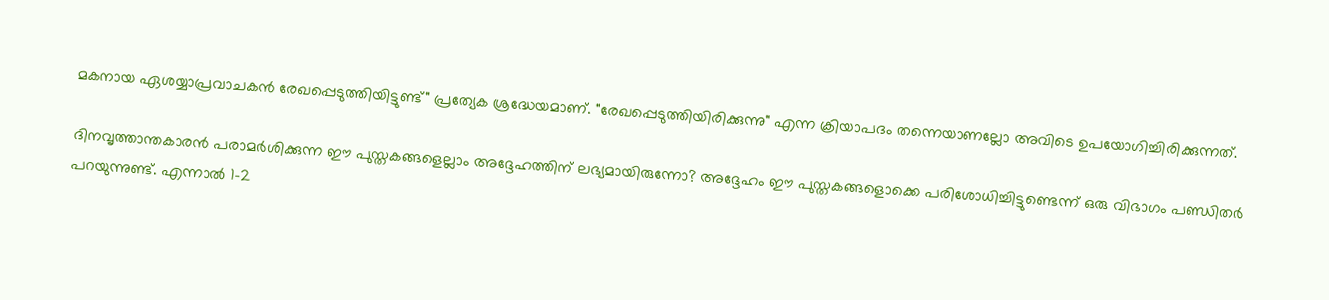മകനായ ഏശയ്യാപ്രവാചകൻ രേഖപ്പെടുത്തിയിട്ടുണ്ട്" പ്രത്യേക ശ്രദ്ധേയമാണ്. "രേഖപ്പെടുത്തിയിരിക്കുന്നു" എന്ന ക്രിയാപദം തന്നെയാണല്ലോ അവിടെ ഉപയോഗിച്ചിരിക്കുന്നത്.

ദിനവൃത്താന്തകാരൻ പരാമർശിക്കുന്ന ഈ പുസ്തകങ്ങളെല്ലാം അദ്ദേഹത്തിന് ലഭ്യമായിരുന്നോ? അദ്ദേഹം ഈ പുസ്തകങ്ങളൊക്കെ പരിശോധിച്ചിട്ടുണ്ടെന്ന് ഒരു വിഭാഗം പണ്ഡിതർ പറയുന്നുണ്ട്. എന്നാൽ 1-2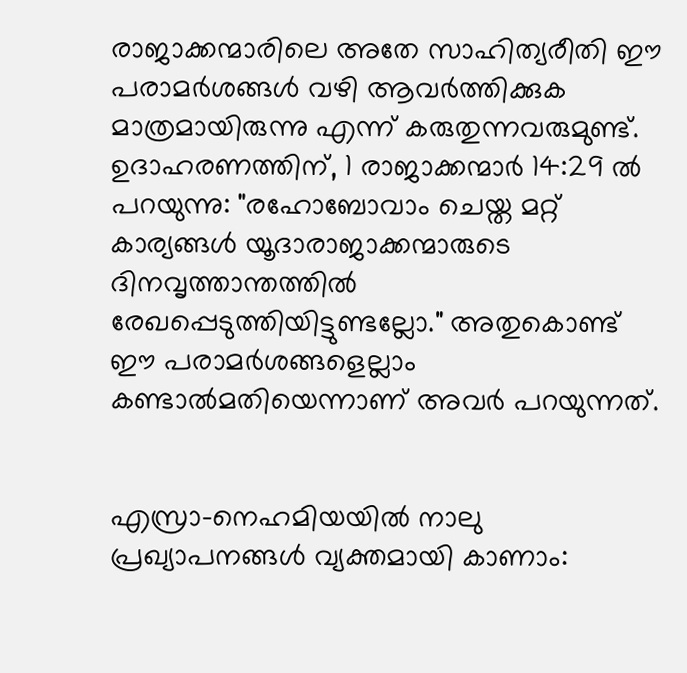രാജാക്കന്മാരിലെ അതേ സാഹിത്യരീതി ഈ പരാമർശങ്ങൾ വഴി ആവർത്തിക്കുക മാത്രമായിരുന്നു എന്ന് കരുതുന്നവരുമുണ്ട്. ഉദാഹരണത്തിന്, 1 രാജാക്കന്മാർ 14:29 ൽ പറയുന്നു: "രഹോബോവാം ചെയ്ത മറ്റ് കാര്യങ്ങൾ യൂദാരാജാക്കന്മാരുടെ ദിനവൃത്താന്തത്തിൽ രേഖപ്പെടുത്തിയിട്ടുണ്ടല്ലോ." അതുകൊണ്ട് ഈ പരാമർശങ്ങളെല്ലാം കണ്ടാൽമതിയെന്നാണ് അവർ പറയുന്നത്.


എസ്രാ-നെഹമിയയിൽ നാലു പ്രഖ്യാപനങ്ങൾ വ്യക്തമായി കാണാം: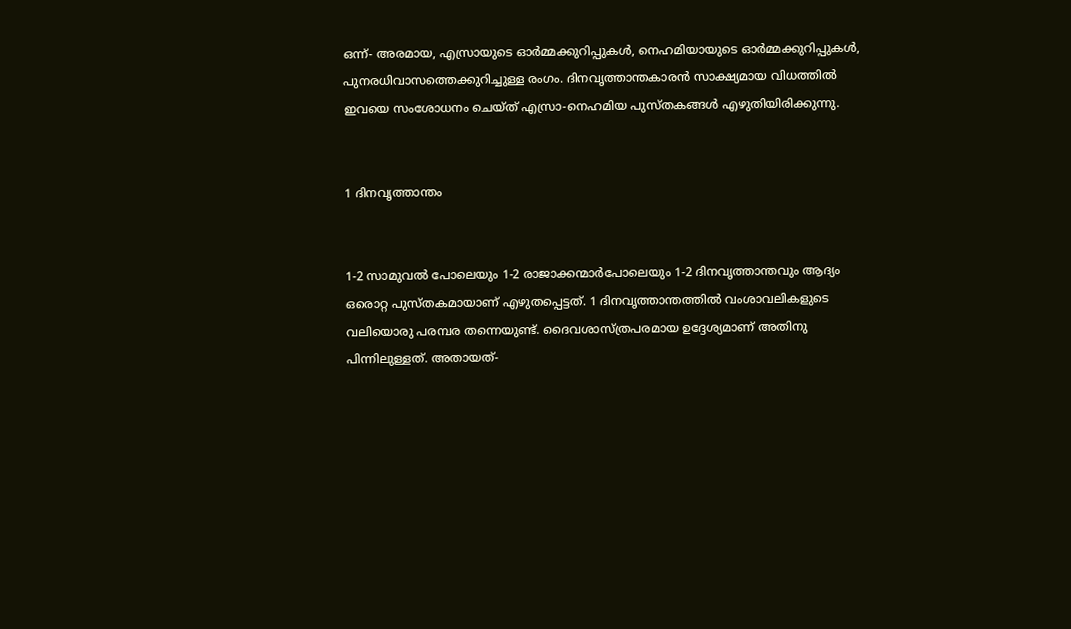ഒന്ന്- അരമായ, എസ്രായുടെ ഓർമ്മക്കുറിപ്പുകൾ, നെഹമിയായുടെ ഓർമ്മക്കുറിപ്പുകൾ, പുനരധിവാസത്തെക്കുറിച്ചുള്ള രംഗം. ദിനവൃത്താന്തകാരൻ സാക്ഷ്യമായ വിധത്തിൽ ഇവയെ സംശോധനം ചെയ്ത് എസ്രാ-നെഹമിയ പുസ്തകങ്ങൾ എഴുതിയിരിക്കുന്നു.


1 ദിനവൃത്താന്തം


1-2 സാമുവൽ പോലെയും 1-2 രാജാക്കന്മാർപോലെയും 1-2 ദിനവൃത്താന്തവും ആദ്യം ഒരൊറ്റ പുസ്തകമായാണ് എഴുതപ്പെട്ടത്. 1 ദിനവൃത്താന്തത്തിൽ വംശാവലികളുടെ വലിയൊരു പരമ്പര തന്നെയുണ്ട്. ദൈവശാസ്ത്രപരമായ ഉദ്ദേശ്യമാണ് അതിനു പിന്നിലുള്ളത്. അതായത്-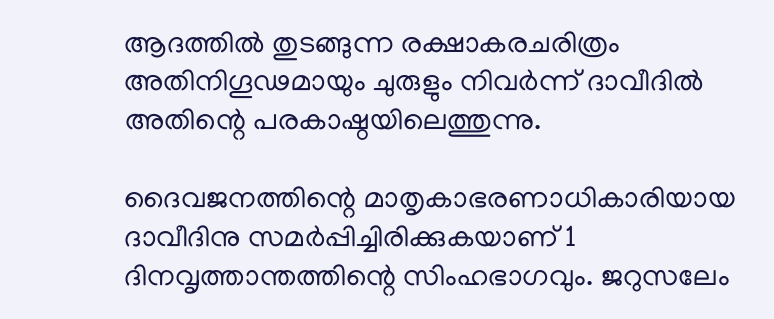ആദത്തിൽ തുടങ്ങുന്ന രക്ഷാകരചരിത്രം അതിനിഗൂഢമായും ചുരുളും നിവർന്ന് ദാവീദിൽ അതിന്റെ പരകാഷ്ഠയിലെത്തുന്നു.

ദൈവജനത്തിന്റെ മാതൃകാഭരണാധികാരിയായ ദാവീദിനു സമർപ്പിച്ചിരിക്കുകയാണ് 1 ദിനവൃത്താന്തത്തിന്റെ സിംഹഭാഗവും. ജറുസലേം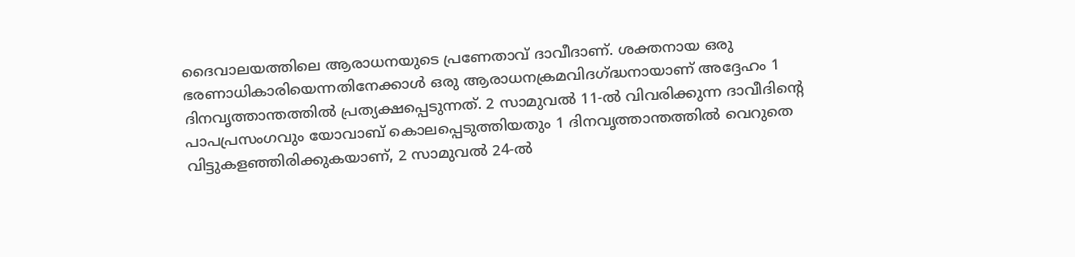ദൈവാലയത്തിലെ ആരാധനയുടെ പ്രണേതാവ് ദാവീദാണ്. ശക്തനായ ഒരു ഭരണാധികാരിയെന്നതിനേക്കാൾ ഒരു ആരാധനക്രമവിദഗ്ദ്ധനായാണ് അദ്ദേഹം 1 ദിനവൃത്താന്തത്തിൽ പ്രത്യക്ഷപ്പെടുന്നത്. 2 സാമുവൽ 11-ൽ വിവരിക്കുന്ന ദാവീദിന്റെ പാപപ്രസംഗവും യോവാബ് കൊലപ്പെടുത്തിയതും 1 ദിനവൃത്താന്തത്തിൽ വെറുതെ വിട്ടുകളഞ്ഞിരിക്കുകയാണ്, 2 സാമുവൽ 24-ൽ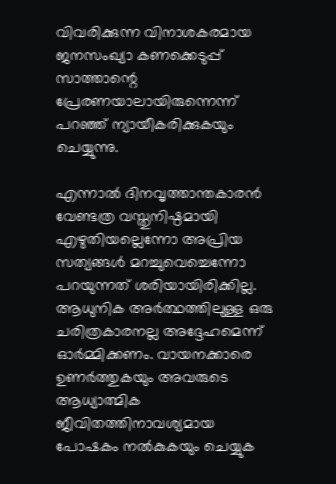വിവരിക്കുന്ന വിനാശകരമായ ജനസംഖ്യാ കണക്കെടുപ്പ് സാത്താന്റെ പ്രേരണയാലായിരുന്നെന്ന് പറഞ്ഞ് ന്യായീകരിക്കുകയും ചെയ്യുന്നു.

എന്നാൽ ദിനവൃത്താന്തകാരൻ വേണ്ടത്ര വസ്തുനിഷ്ഠമായി എഴുതിയല്ലെന്നോ അപ്രിയ സത്യങ്ങൾ മറച്ചുവെച്ചെന്നോ പറയുന്നത് ശരിയായിരിക്കില്ല. ആധുനിക അർത്ഥത്തിലുള്ള ഒരു ചരിത്രകാരനല്ല അദ്ദേഹമെന്ന് ഓർമ്മിക്കണം. വായനക്കാരെ ഉണർത്തുകയും അവരുടെ ആധ്യാത്മിക ജീവിതത്തിനാവശ്യമായ പോഷകം നൽകുകയും ചെയ്യുക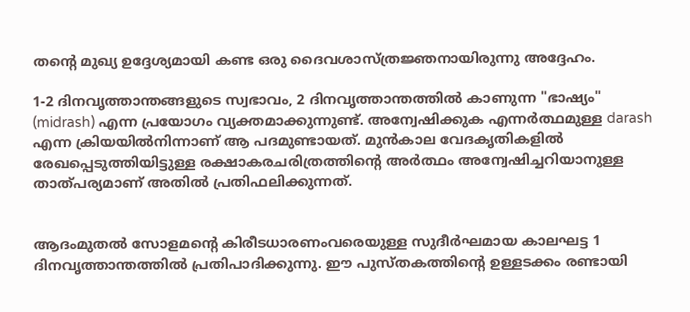തന്റെ മുഖ്യ ഉദ്ദേശ്യമായി കണ്ട ഒരു ദൈവശാസ്ത്രജ്ഞനായിരുന്നു അദ്ദേഹം.

1-2 ദിനവൃത്താന്തങ്ങളുടെ സ്വഭാവം, 2 ദിനവൃത്താന്തത്തിൽ കാണുന്ന "ഭാഷ്യം" (midrash) എന്ന പ്രയോഗം വ്യക്തമാക്കുന്നുണ്ട്. അന്വേഷിക്കുക എന്നർത്ഥമുള്ള darash എന്ന ക്രിയയിൽനിന്നാണ് ആ പദമുണ്ടായത്. മുൻകാല വേദകൃതികളിൽ രേഖപ്പെടുത്തിയിട്ടുള്ള രക്ഷാകരചരിത്രത്തിന്റെ അർത്ഥം അന്വേഷിച്ചറിയാനുള്ള താത്പര്യമാണ് അതിൽ പ്രതിഫലിക്കുന്നത്.


ആദംമുതൽ സോളമന്റെ കിരീടധാരണംവരെയുള്ള സുദീർഘമായ കാലഘട്ട 1 ദിനവൃത്താന്തത്തിൽ പ്രതിപാദിക്കുന്നു. ഈ പുസ്തകത്തിന്റെ ഉള്ളടക്കം രണ്ടായി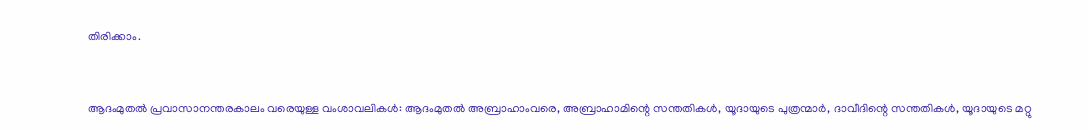തിരിക്കാം.


ആദംമുതൽ പ്രവാസാനന്തരകാലം വരെയുള്ള വംശാവലികൾ: ആദംമുതൽ അബ്രാഹാംവരെ, അബ്രാഹാമിന്റെ സന്തതികൾ, യൂദായുടെ പുത്രന്മാർ, ദാവീദിന്റെ സന്തതികൾ, യൂദായുടെ മറ്റു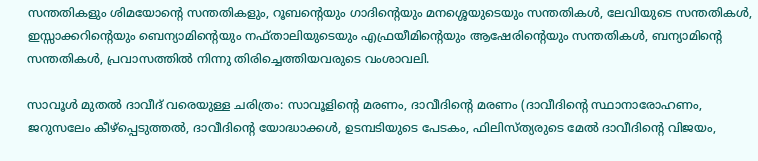സന്തതികളും ശിമയോന്റെ സന്തതികളും, റൂബന്റെയും ഗാദിന്റെയും മനശ്ശെയുടെയും സന്തതികൾ, ലേവിയുടെ സന്തതികൾ, ഇസ്സാക്കറിന്റെയും ബെന്യാമിന്റെയും നഫ്താലിയുടെയും എഫ്രയീമിന്റെയും ആഷേരിന്റെയും സന്തതികൾ, ബന്യാമിന്റെ സന്തതികൾ, പ്രവാസത്തിൽ നിന്നു തിരിച്ചെത്തിയവരുടെ വംശാവലി.

സാവൂൾ മുതൽ ദാവീദ് വരെയുള്ള ചരിത്രം: സാവൂളിന്റെ മരണം, ദാവീദിന്റെ മരണം (ദാവീദിന്റെ സ്ഥാനാരോഹണം, ജറുസലേം കീഴ്പ്പെടുത്തൽ, ദാവീദിന്റെ യോദ്ധാക്കൾ, ഉടമ്പടിയുടെ പേടകം, ഫിലിസ്ത്യരുടെ മേൽ ദാവീദിന്റെ വിജയം,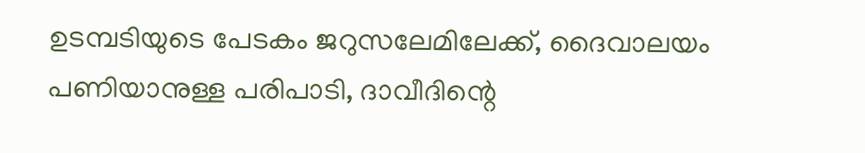ഉടമ്പടിയുടെ പേടകം ജറുസലേമിലേക്ക്, ദൈവാലയം പണിയാനുള്ള പരിപാടി, ദാവീദിന്റെ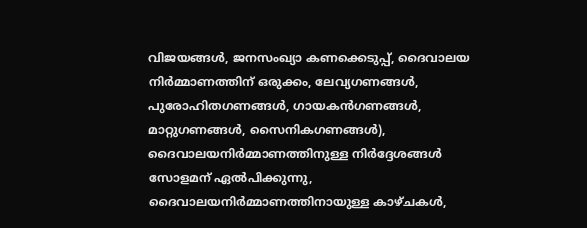വിജയങ്ങൾ, ജനസംഖ്യാ കണക്കെടുപ്പ്, ദൈവാലയ നിർമ്മാണത്തിന് ഒരുക്കം, ലേവ്യഗണങ്ങൾ, പുരോഹിതഗണങ്ങൾ, ഗായകൻഗണങ്ങൾ, മാറ്റുഗണങ്ങൾ, സൈനികഗണങ്ങൾ), ദൈവാലയനിർമ്മാണത്തിനുള്ള നിർദ്ദേശങ്ങൾ സോളമന് ഏൽപിക്കുന്നു, ദൈവാലയനിർമ്മാണത്തിനായുള്ള കാഴ്ചകൾ,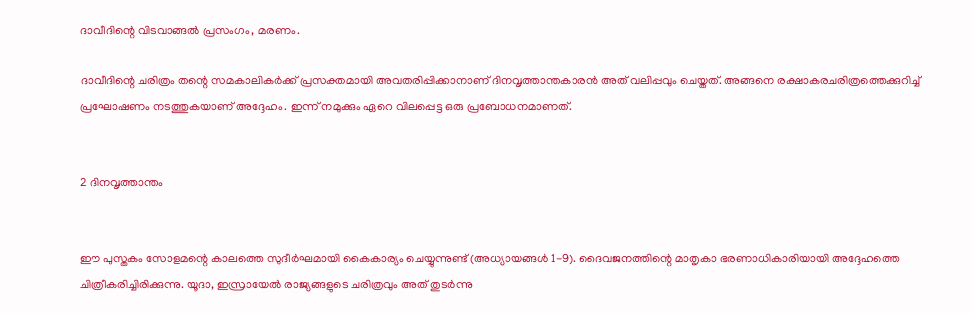ദാവീദിന്റെ വിടവാങ്ങൽ പ്രസംഗം, മരണം.

ദാവീദിന്റെ ചരിത്രം തന്റെ സമകാലികർക്ക് പ്രസക്തമായി അവതരിപ്പിക്കാനാണ് ദിനവൃത്താന്തകാരൻ അത് വലിപ്പവും ചെയ്തത്. അങ്ങനെ രക്ഷാകരചരിത്രത്തെക്കുറിച്ച് പ്രഘോഷണം നടത്തുകയാണ് അദ്ദേഹം. ഇന്ന് നമുക്കും ഏറെ വിലപ്പെട്ട ഒരു പ്രബോധനമാണത്.


2 ദിനവൃത്താന്തം


ഈ പുസ്തകം സോളമന്റെ കാലത്തെ സുദീർഘമായി കൈകാര്യം ചെയ്യുന്നുണ്ട് (അധ്യായങ്ങൾ 1-9). ദൈവജനത്തിന്റെ മാതൃകാ ഭരണാധികാരിയായി അദ്ദേഹത്തെ ചിത്രീകരിച്ചിരിക്കുന്നു. യൂദാ, ഇസ്രായേൽ രാജ്യങ്ങളുടെ ചരിത്രവും അത് തുടർന്നു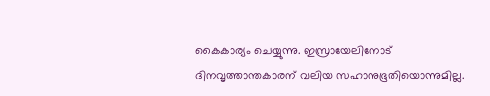കൈകാര്യം ചെയ്യുന്നു. ഇസ്രായേലിനോട് ദിനവൃത്താന്തകാരന് വലിയ സഹാനുഭൂതിയൊന്നുമില്ല.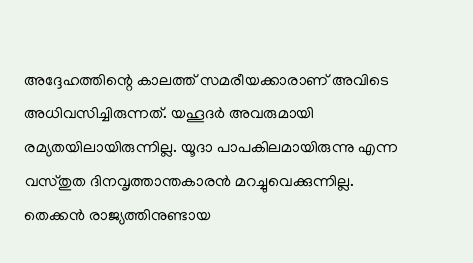അദ്ദേഹത്തിന്റെ കാലത്ത് സമരീയക്കാരാണ് അവിടെ അധിവസിച്ചിരുന്നത്. യഹൂദർ അവരുമായി രമ്യതയിലായിരുന്നില്ല. യൂദാ പാപകിലമായിരുന്നു എന്ന വസ്തുത ദിനവൃത്താന്തകാരൻ മറച്ചുവെക്കുന്നില്ല. തെക്കൻ രാജ്യത്തിനുണ്ടായ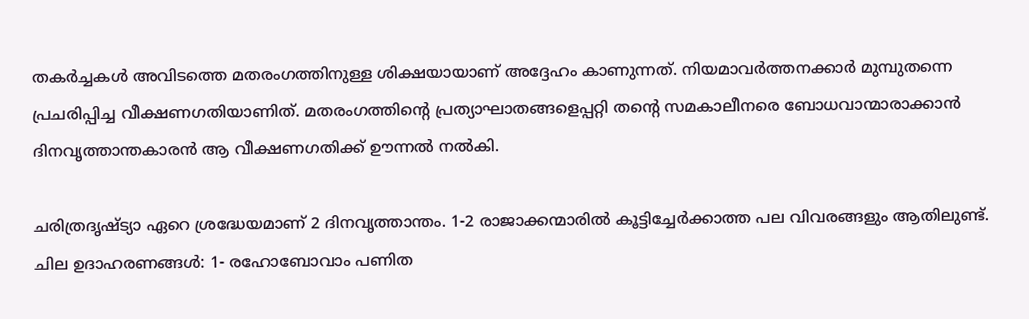തകർച്ചകൾ അവിടത്തെ മതരംഗത്തിനുള്ള ശിക്ഷയായാണ് അദ്ദേഹം കാണുന്നത്. നിയമാവർത്തനക്കാർ മുമ്പുതന്നെ പ്രചരിപ്പിച്ച വീക്ഷണഗതിയാണിത്. മതരംഗത്തിന്റെ പ്രത്യാഘാതങ്ങളെപ്പറ്റി തന്റെ സമകാലീനരെ ബോധവാന്മാരാക്കാൻ ദിനവൃത്താന്തകാരൻ ആ വീക്ഷണഗതിക്ക് ഊന്നൽ നൽകി.

ചരിത്രദൃഷ്ട്യാ ഏറെ ശ്രദ്ധേയമാണ് 2 ദിനവൃത്താന്തം. 1-2 രാജാക്കന്മാരിൽ കൂട്ടിച്ചേർക്കാത്ത പല വിവരങ്ങളും ആതിലുണ്ട്. ചില ഉദാഹരണങ്ങൾ: 1- രഹോബോവാം പണിത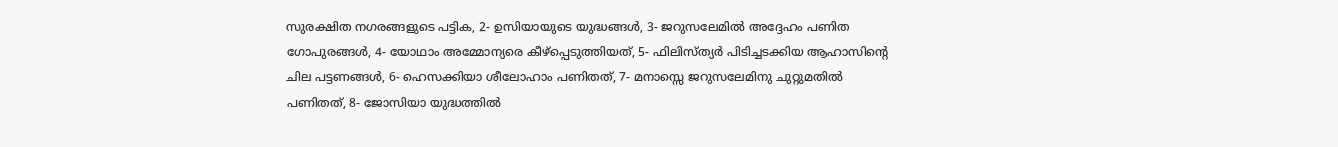സുരക്ഷിത നഗരങ്ങളുടെ പട്ടിക, 2- ഉസിയായുടെ യുദ്ധങ്ങൾ, 3- ജറുസലേമിൽ അദ്ദേഹം പണിത ഗോപുരങ്ങൾ, 4- യോഥാം അമ്മോന്യരെ കീഴ്പ്പെടുത്തിയത്, 5- ഫിലിസ്ത്യർ പിടിച്ചടക്കിയ ആഹാസിന്റെ ചില പട്ടണങ്ങൾ, 6- ഹെസക്കിയാ ശീലോഹാം പണിതത്, 7- മനാസ്സെ ജറുസലേമിനു ചുറ്റുമതിൽ പണിതത്, 8- ജോസിയാ യുദ്ധത്തിൽ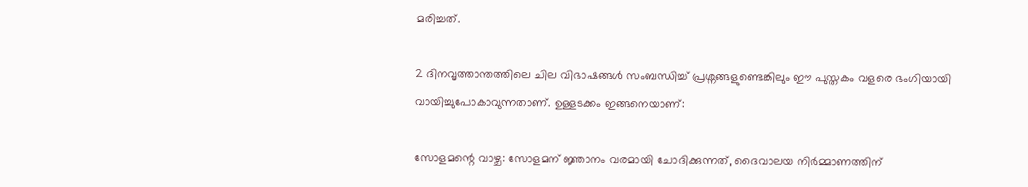മരിച്ചത്.

2 ദിനവൃത്താന്തത്തിലെ ചില വിഭാഷങ്ങൾ സംബന്ധിച്ച് പ്രശ്നങ്ങളുണ്ടെങ്കിലും ഈ പുസ്തകം വളരെ ഭംഗിയായി വായിച്ചുപോകാവുന്നതാണ്. ഉള്ളടക്കം ഇങ്ങനെയാണ്:

സോളമന്റെ വാഴ്ച: സോളമന് ജ്ഞാനം വരമായി ചോദിക്കുന്നത്, ദൈവാലയ നിർമ്മാണത്തിന്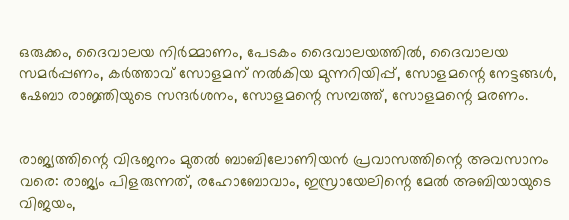ഒരുക്കം, ദൈവാലയ നിർമ്മാണം, പേടകം ദൈവാലയത്തിൽ, ദൈവാലയ സമർപ്പണം, കർത്താവ് സോളമന് നൽകിയ മുന്നറിയിപ്പ്, സോളമന്റെ നേട്ടങ്ങൾ, ഷേബാ രാജ്ഞിയുടെ സന്ദർശനം, സോളമന്റെ സമ്പത്ത്, സോളമന്റെ മരണം.


രാജ്യത്തിന്റെ വിഭജനം മുതൽ ബാബിലോണിയൻ പ്രവാസത്തിന്റെ അവസാനം വരെ: രാജ്യം പിളരുന്നത്, രഹോബോവാം, ഇസ്രായേലിന്റെ മേൽ അബിയായുടെ വിജയം,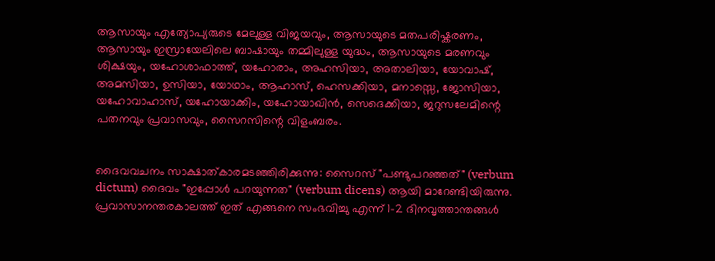ആസായും എത്യോപ്യരുടെ മേലുള്ള വിജയവും, ആസായുടെ മതപരിഷ്കരണം, ആസായും ഇസ്രായേലിലെ ബാഷായും തമ്മിലുള്ള യുദ്ധം, ആസായുടെ മരണവും ശിക്ഷയും, യഹോശാഫാത്ത്, യഹോരാം, അഹസിയാ, അതാലിയാ, യോവാഷ്, അമസിയാ, ഉസിയാ, യോഥാം, ആഹാസ്, ഹെസക്കിയാ, മനാസ്സെ, ജോസിയാ, യഹോവാഹാസ്, യഹോയാക്കിം, യഹോയാഖിൻ, സെദെക്കിയാ, ജറുസലേമിന്റെ പതനവും പ്രവാസവും, സൈറസിന്റെ വിളംബരം.


ദൈവവചനം സാക്ഷാത്കാരമടഞ്ഞിരിക്കുന്നു: സൈറസ് "പണ്ടുപറഞ്ഞത്" (verbum dictum) ദൈവം "ഇപ്പോൾ പറയുന്നത" (verbum dicens) ആയി മാറേണ്ടിയിരുന്നു. പ്രവാസാനന്തരകാലത്ത് ഇത് എങ്ങനെ സംഭവിച്ചു എന്ന് 1-2 ദിനവൃത്താന്തങ്ങൾ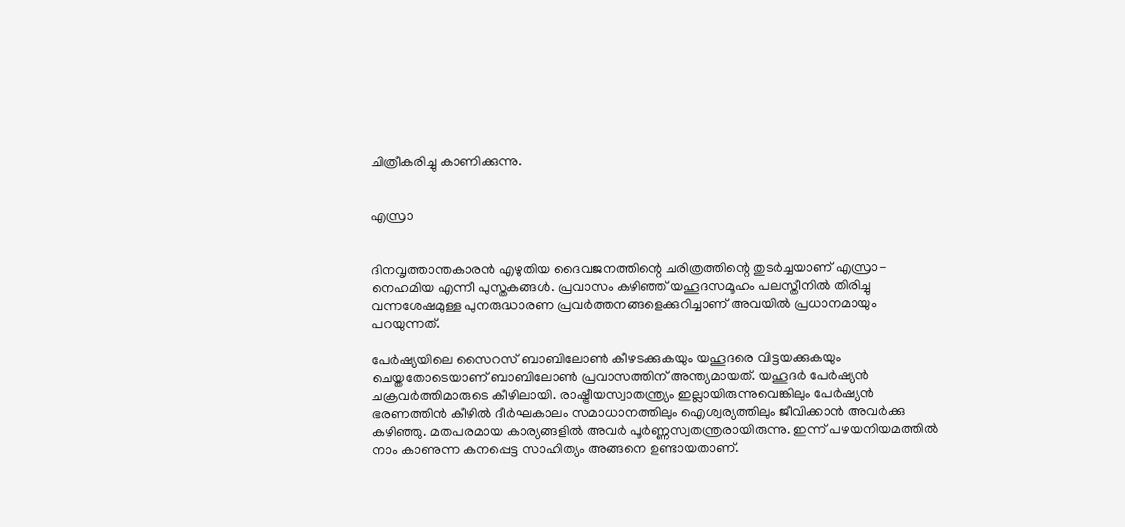ചിത്രീകരിച്ചു കാണിക്കുന്നു.


എസ്രാ


ദിനവൃത്താന്തകാരൻ എഴുതിയ ദൈവജനത്തിന്റെ ചരിത്രത്തിന്റെ തുടർച്ചയാണ് എസ്രാ-നെഹമിയ എന്നീ പുസ്തകങ്ങൾ. പ്രവാസം കഴിഞ്ഞ് യഹൂദസമൂഹം പലസ്തീനിൽ തിരിച്ചു വന്നശേഷമുള്ള പുനരുദ്ധാരണ പ്രവർത്തനങ്ങളെക്കുറിച്ചാണ് അവയിൽ പ്രധാനമായും പറയുന്നത്.

പേർഷ്യയിലെ സൈറസ് ബാബിലോൺ കീഴടക്കുകയും യഹൂദരെ വിട്ടയക്കുകയും ചെയ്തതോടെയാണ് ബാബിലോൺ പ്രവാസത്തിന് അന്ത്യമായത്. യഹൂദർ പേർഷ്യൻ ചക്രവർത്തിമാരുടെ കീഴിലായി. രാഷ്ട്രീയസ്വാതന്ത്ര്യം ഇല്ലായിരുന്നുവെങ്കിലും പേർഷ്യൻ ഭരണത്തിൻ കീഴിൽ ദീർഘകാലം സമാധാനത്തിലും ഐശ്വര്യത്തിലും ജീവിക്കാൻ അവർക്കു കഴിഞ്ഞു. മതപരമായ കാര്യങ്ങളിൽ അവർ പൂർണ്ണസ്വതന്ത്രരായിരുന്നു. ഇന്ന് പഴയനിയമത്തിൽ നാം കാണുന്ന കനപ്പെട്ട സാഹിത്യം അങ്ങനെ ഉണ്ടായതാണ്.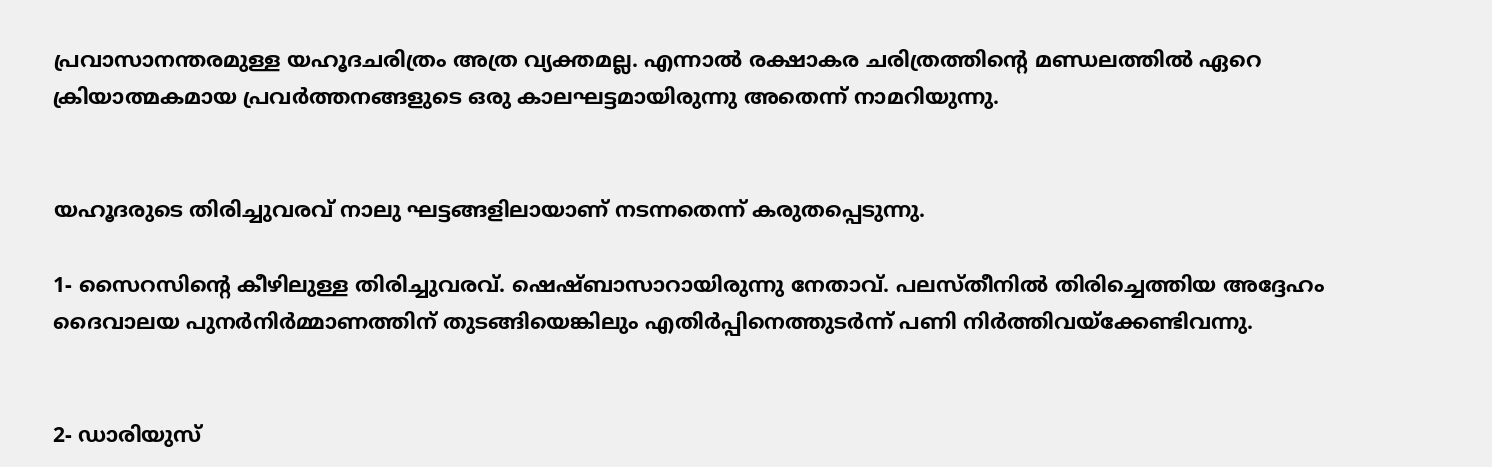പ്രവാസാനന്തരമുള്ള യഹൂദചരിത്രം അത്ര വ്യക്തമല്ല. എന്നാൽ രക്ഷാകര ചരിത്രത്തിന്റെ മണ്ഡലത്തിൽ ഏറെ ക്രിയാത്മകമായ പ്രവർത്തനങ്ങളുടെ ഒരു കാലഘട്ടമായിരുന്നു അതെന്ന് നാമറിയുന്നു.


യഹൂദരുടെ തിരിച്ചുവരവ് നാലു ഘട്ടങ്ങളിലായാണ് നടന്നതെന്ന് കരുതപ്പെടുന്നു.

1- സൈറസിന്റെ കീഴിലുള്ള തിരിച്ചുവരവ്. ഷെഷ്ബാസാറായിരുന്നു നേതാവ്. പലസ്തീനിൽ തിരിച്ചെത്തിയ അദ്ദേഹം ദൈവാലയ പുനർനിർമ്മാണത്തിന് തുടങ്ങിയെങ്കിലും എതിർപ്പിനെത്തുടർന്ന് പണി നിർത്തിവയ്ക്കേണ്ടിവന്നു.


2- ഡാരിയുസ്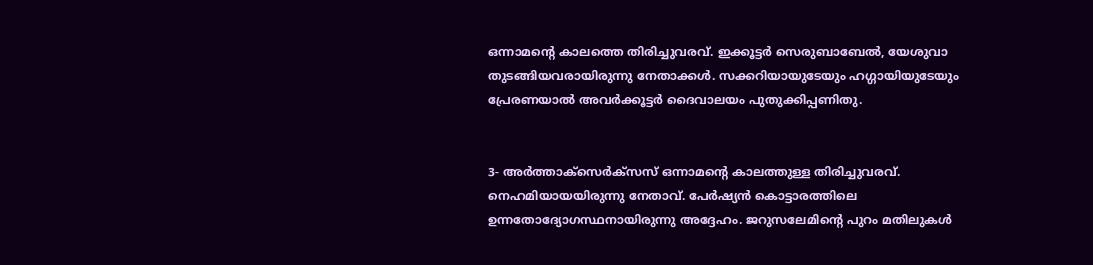ഒന്നാമന്റെ കാലത്തെ തിരിച്ചുവരവ്. ഇക്കൂട്ടർ സെരുബാബേൽ, യേശുവാ തുടങ്ങിയവരായിരുന്നു നേതാക്കൾ. സക്കറിയായുടേയും ഹഗ്ഗായിയുടേയും പ്രേരണയാൽ അവർക്കൂട്ടർ ദൈവാലയം പുതുക്കിപ്പണിതു.


3- അർത്താക്സെർക്സസ് ഒന്നാമന്റെ കാലത്തുള്ള തിരിച്ചുവരവ്. നെഹമിയായയിരുന്നു നേതാവ്. പേർഷ്യൻ കൊട്ടാരത്തിലെ ഉന്നതോദ്യോഗസ്ഥനായിരുന്നു അദ്ദേഹം. ജറുസലേമിന്റെ പുറം മതിലുകൾ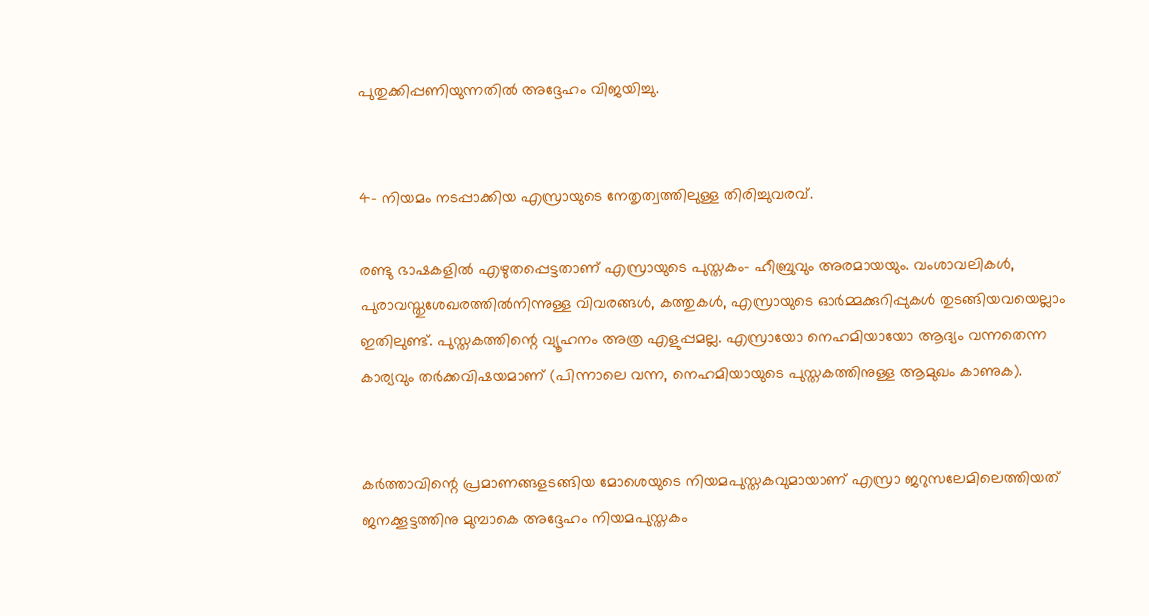പുതുക്കിപ്പണിയുന്നതിൽ അദ്ദേഹം വിജയിച്ചു.


4- നിയമം നടപ്പാക്കിയ എസ്രായുടെ നേതൃത്വത്തിലുള്ള തിരിച്ചുവരവ്.

രണ്ടു ഭാഷകളിൽ എഴുതപ്പെട്ടതാണ് എസ്രായുടെ പുസ്തകം- ഹീബ്രുവും അരമായയും. വംശാവലികൾ, പുരാവസ്തുശേഖരത്തിൽനിന്നുള്ള വിവരങ്ങൾ, കത്തുകൾ, എസ്രായുടെ ഓർമ്മക്കുറിപ്പുകൾ തുടങ്ങിയവയെല്ലാം ഇതിലുണ്ട്. പുസ്തകത്തിന്റെ വ്യൂഹനം അത്ര എളുപ്പമല്ല. എസ്രായോ നെഹമിയായോ ആദ്യം വന്നതെന്ന കാര്യവും തർക്കവിഷയമാണ് (പിന്നാലെ വന്ന, നെഹമിയായുടെ പുസ്തകത്തിനുള്ള ആമുഖം കാണുക).


കർത്താവിന്റെ പ്രമാണങ്ങളടങ്ങിയ മോശെയുടെ നിയമപുസ്തകവുമായാണ് എസ്രാ ജറുസലേമിലെത്തിയത് ജനക്കൂട്ടത്തിനു മുമ്പാകെ അദ്ദേഹം നിയമപുസ്തകം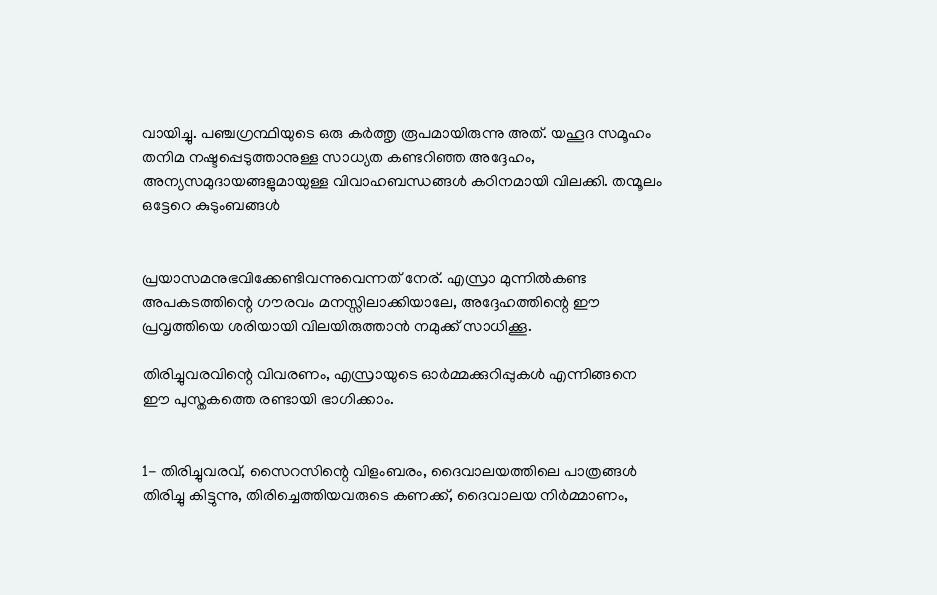വായിച്ചു. പഞ്ചഗ്രന്ഥിയുടെ ഒരു കർത്തൃ രൂപമായിരുന്നു അത്. യഹൂദ സമൂഹം തനിമ നഷ്ടപ്പെടുത്താനുള്ള സാധ്യത കണ്ടറിഞ്ഞ അദ്ദേഹം, അന്യസമുദായങ്ങളുമായുള്ള വിവാഹബന്ധങ്ങൾ കഠിനമായി വിലക്കി. തന്മൂലം ഒട്ടേറെ കുടുംബങ്ങൾ


പ്രയാസമനുഭവിക്കേണ്ടിവന്നുവെന്നത് നേര്. എസ്രാ മുന്നിൽകണ്ട അപകടത്തിന്റെ ഗൗരവം മനസ്സിലാക്കിയാലേ, അദ്ദേഹത്തിന്റെ ഈ പ്രവൃത്തിയെ ശരിയായി വിലയിരുത്താൻ നമുക്ക് സാധിക്കൂ.

തിരിച്ചുവരവിന്റെ വിവരണം, എസ്രായുടെ ഓർമ്മക്കുറിപ്പുകൾ എന്നിങ്ങനെ ഈ പുസ്തകത്തെ രണ്ടായി ഭാഗിക്കാം.


1- തിരിച്ചുവരവ്, സൈറസിന്റെ വിളംബരം, ദൈവാലയത്തിലെ പാത്രങ്ങൾ തിരിച്ചു കിട്ടുന്നു, തിരിച്ചെത്തിയവരുടെ കണക്ക്, ദൈവാലയ നിർമ്മാണം,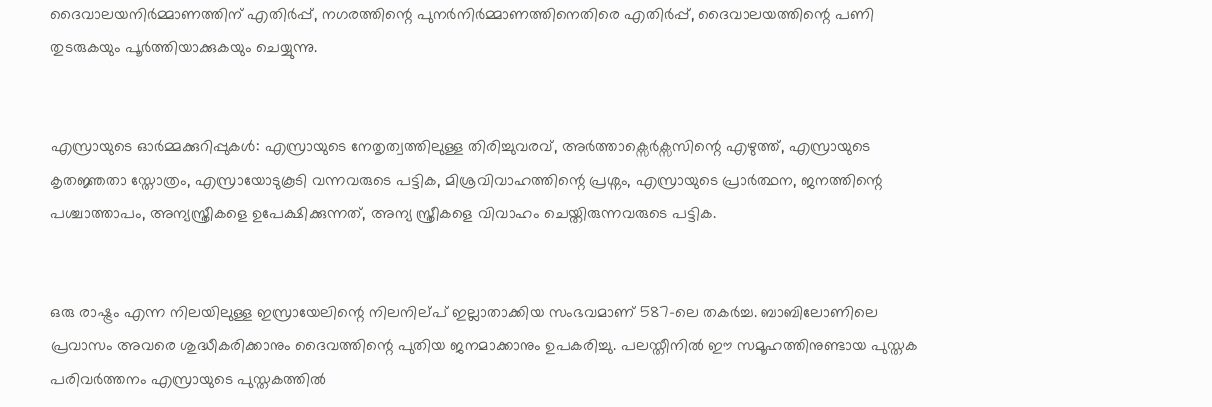ദൈവാലയനിർമ്മാണത്തിന് എതിർപ്പ്, നഗരത്തിന്റെ പുനർനിർമ്മാണത്തിനെതിരെ എതിർപ്പ്, ദൈവാലയത്തിന്റെ പണി തുടരുകയും പൂർത്തിയാക്കുകയും ചെയ്യുന്നു.


എസ്രായുടെ ഓർമ്മക്കുറിപ്പുകൾ: എസ്രായുടെ നേതൃത്വത്തിലുള്ള തിരിച്ചുവരവ്, അർത്താക്സെർക്സസിന്റെ എഴുത്ത്, എസ്രായുടെ കൃതജ്ഞതാ സ്തോത്രം, എസ്രായോടുകൂടി വന്നവരുടെ പട്ടിക, മിശ്രവിവാഹത്തിന്റെ പ്രശ്നം, എസ്രായുടെ പ്രാർത്ഥന, ജനത്തിന്റെ പശ്ചാത്താപം, അന്യസ്ത്രീകളെ ഉപേക്ഷിക്കുന്നത്, അന്യ സ്ത്രീകളെ വിവാഹം ചെയ്തിരുന്നവരുടെ പട്ടിക.


ഒരു രാഷ്ട്രം എന്ന നിലയിലുള്ള ഇസ്രായേലിന്റെ നിലനില്പ് ഇല്ലാതാക്കിയ സംഭവമാണ് 587-ലെ തകർച്ച. ബാബിലോണിലെ പ്രവാസം അവരെ ശുദ്ധീകരിക്കാനും ദൈവത്തിന്റെ പുതിയ ജനമാക്കാനും ഉപകരിച്ചു. പലസ്തീനിൽ ഈ സമൂഹത്തിനുണ്ടായ പുസ്തക പരിവർത്തനം എസ്രായുടെ പുസ്തകത്തിൽ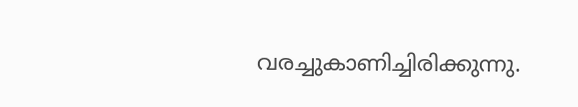വരച്ചുകാണിച്ചിരിക്കുന്നു.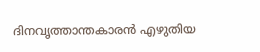ദിനവൃത്താന്തകാരൻ എഴുതിയ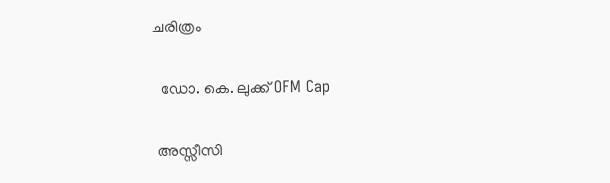ചരിത്രം

  ഡോ. കെ. ലുക്ക് OFM Cap

 അസ്സീസി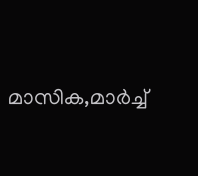മാസിക,മാർച്ച്‌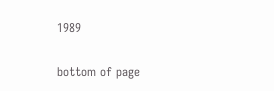1989

bottom of page